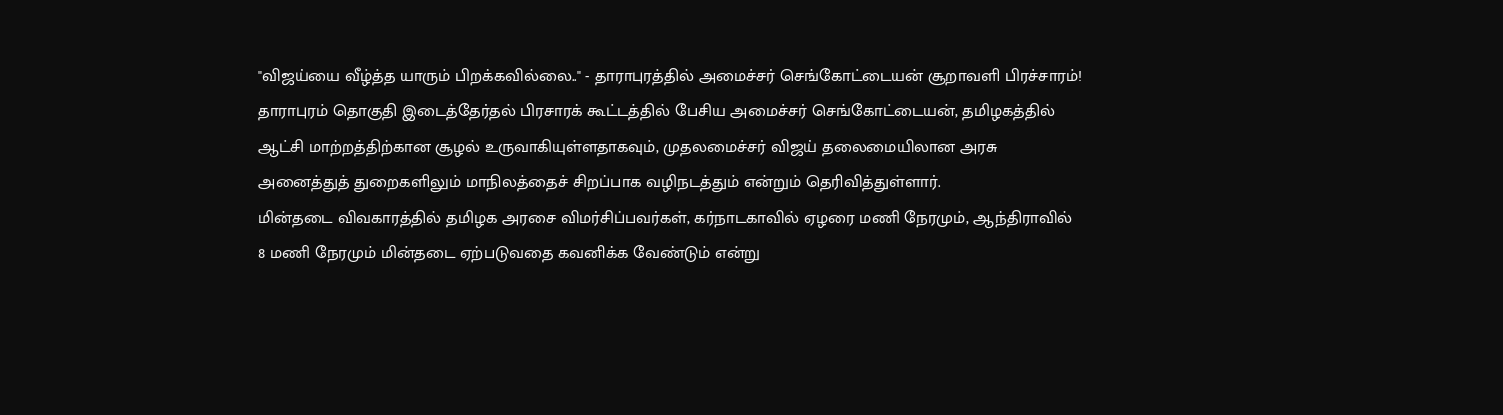"விஜய்யை வீழ்த்த யாரும் பிறக்கவில்லை.." - தாராபுரத்தில் அமைச்சர் செங்கோட்டையன் சூறாவளி பிரச்சாரம்!
தாராபுரம் தொகுதி இடைத்தேர்தல் பிரசாரக் கூட்டத்தில் பேசிய அமைச்சர் செங்கோட்டையன், தமிழகத்தில் ஆட்சி மாற்றத்திற்கான சூழல் உருவாகியுள்ளதாகவும், முதலமைச்சர் விஜய் தலைமையிலான அரசு அனைத்துத் துறைகளிலும் மாநிலத்தைச் சிறப்பாக வழிநடத்தும் என்றும் தெரிவித்துள்ளார்.
மின்தடை விவகாரத்தில் தமிழக அரசை விமர்சிப்பவர்கள், கர்நாடகாவில் ஏழரை மணி நேரமும், ஆந்திராவில் 8 மணி நேரமும் மின்தடை ஏற்படுவதை கவனிக்க வேண்டும் என்று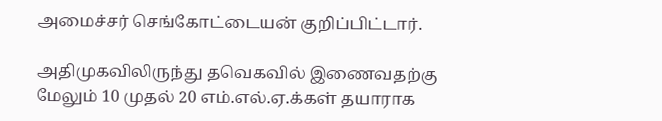அமைச்சர் செங்கோட்டையன் குறிப்பிட்டார்.

அதிமுகவிலிருந்து தவெகவில் இணைவதற்கு மேலும் 10 முதல் 20 எம்.எல்.ஏ.க்கள் தயாராக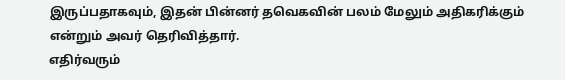இருப்பதாகவும், இதன் பின்னர் தவெகவின் பலம் மேலும் அதிகரிக்கும் என்றும் அவர் தெரிவித்தார்.
எதிர்வரும்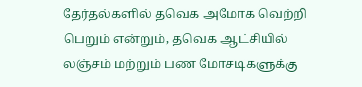தேர்தல்களில் தவெக அமோக வெற்றி பெறும் என்றும், தவெக ஆட்சியில் லஞ்சம் மற்றும் பண மோசடிகளுக்கு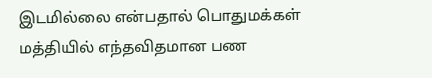இடமில்லை என்பதால் பொதுமக்கள் மத்தியில் எந்தவிதமான பண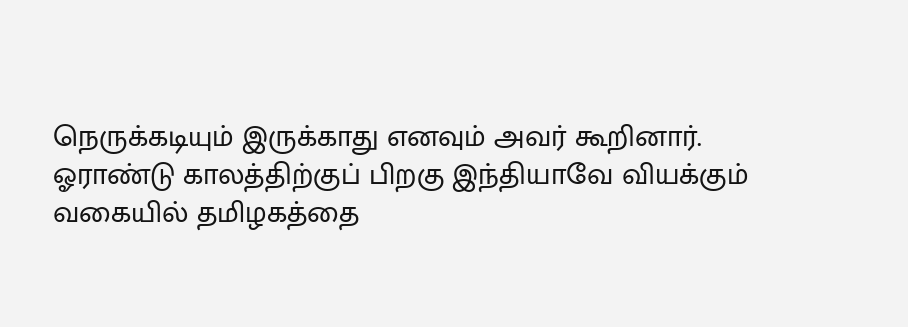நெருக்கடியும் இருக்காது எனவும் அவர் கூறினார்.
ஓராண்டு காலத்திற்குப் பிறகு இந்தியாவே வியக்கும் வகையில் தமிழகத்தை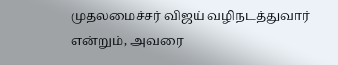முதலமைச்சர் விஜய் வழிநடத்துவார் என்றும், அவரை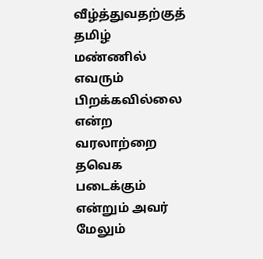வீழ்த்துவதற்குத் தமிழ் மண்ணில் எவரும் பிறக்கவில்லை என்ற வரலாற்றை தவெக படைக்கும் என்றும் அவர் மேலும்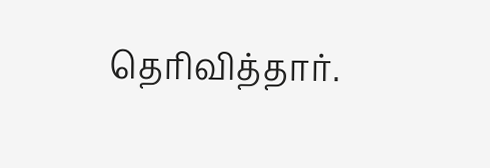தெரிவித்தார்.